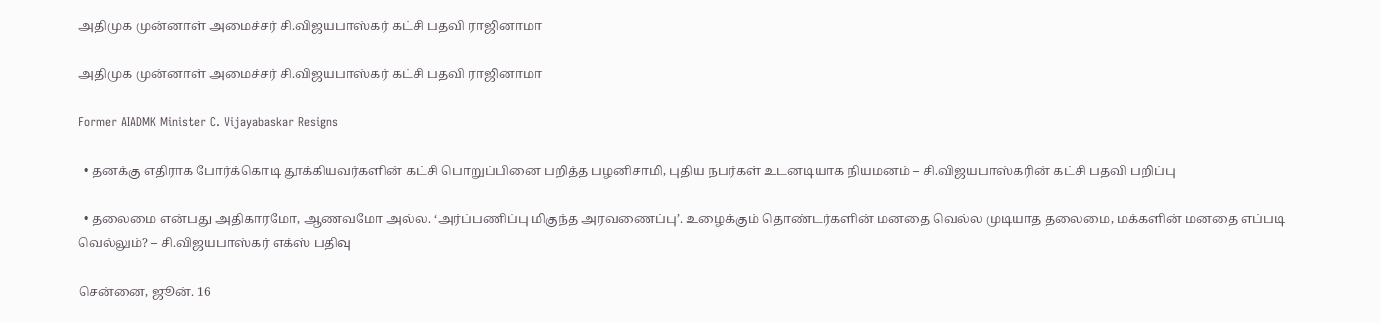அதிமுக முன்னாள் அமைச்சர் சி.விஜயபாஸ்கர் கட்சி பதவி ராஜினாமா

அதிமுக முன்னாள் அமைச்சர் சி.விஜயபாஸ்கர் கட்சி பதவி ராஜினாமா

Former AIADMK Minister C. Vijayabaskar Resigns

  • தனக்கு எதிராக போர்க்கொடி தூக்கியவர்களின் கட்சி பொறுப்பினை பறித்த பழனிசாமி, புதிய நபர்கள் உடனடியாக நியமனம் – சி.விஜயபாஸ்கரின் கட்சி பதவி பறிப்பு

  • தலைமை என்பது அதிகாரமோ, ஆணவமோ அல்ல. ‘அர்ப்பணிப்பு மிகுந்த அரவணைப்பு’. உழைக்கும் தொண்டர்களின் மனதை வெல்ல முடியாத தலைமை, மக்களின் மனதை எப்படி வெல்லும்? – சி.விஜயபாஸ்கர் எக்ஸ் பதிவு

சென்னை, ஜூன். 16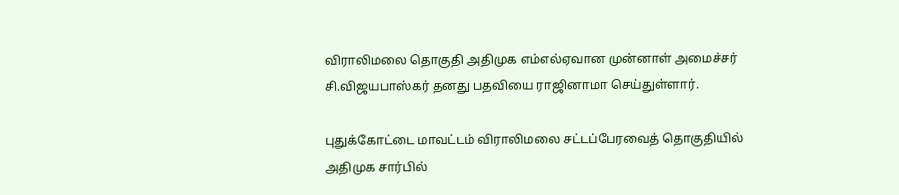விராலிமலை தொகுதி அதிமுக எம்எல்ஏவான முன்னாள் அமைச்சர் சி.விஜயபாஸ்கர் தனது பதவியை ராஜினாமா செய்துள்ளார்.

புதுக்கோட்டை மாவட்டம் விராலிமலை சட்டப்பேரவைத் தொகுதியில் அதிமுக சார்பில்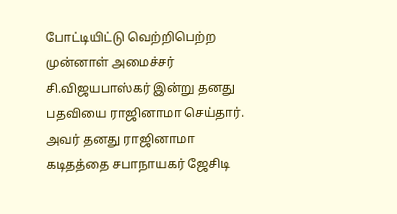போட்டியிட்டு வெற்றிபெற்ற முன்னாள் அமைச்சர் சி.விஜயபாஸ்கர் இன்று தனது பதவியை ராஜினாமா செய்தார். அவர் தனது ராஜினாமா கடிதத்தை சபாநாயகர் ஜேசிடி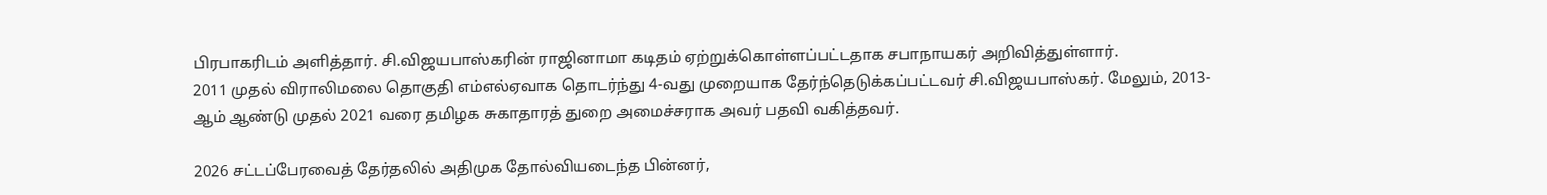பிரபாகரிடம் அளித்தார். சி.விஜயபாஸ்கரின் ராஜினாமா கடிதம் ஏற்றுக்கொள்ளப்பட்டதாக சபாநாயகர் அறிவித்துள்ளார்.
2011 முதல் விராலிமலை தொகுதி எம்எல்ஏவாக தொடர்ந்து 4-வது முறையாக தேர்ந்தெடுக்கப்பட்டவர் சி.விஜயபாஸ்கர். மேலும், 2013-ஆம் ஆண்டு முதல் 2021 வரை தமிழக சுகாதாரத் துறை அமைச்சராக அவர் பதவி வகித்தவர்.

2026 சட்டப்பேரவைத் தேர்தலில் அதிமுக தோல்வியடைந்த பின்னர்,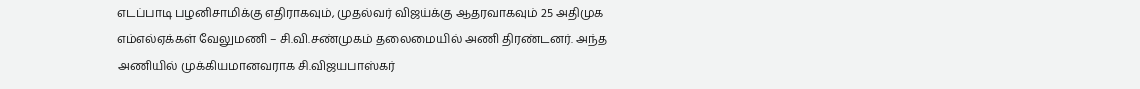எடப்பாடி பழனிசாமிக்கு எதிராகவும், முதல்வர் விஜய்க்கு ஆதரவாகவும் 25 அதிமுக எம்எல்ஏக்கள் வேலுமணி – சி.வி.சண்முகம் தலைமையில் அணி திரண்டனர். அந்த அணியில் முக்கியமானவராக சி.விஜயபாஸ்கர்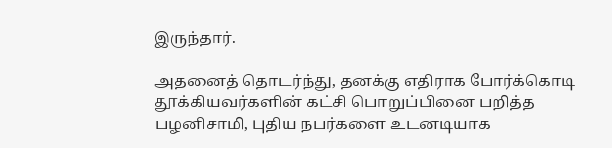இருந்தார்.

அதனைத் தொடர்ந்து, தனக்கு எதிராக போர்க்கொடி தூக்கியவர்களின் கட்சி பொறுப்பினை பறித்த பழனிசாமி, புதிய நபர்களை உடனடியாக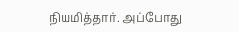நியமித்தார். அப்போது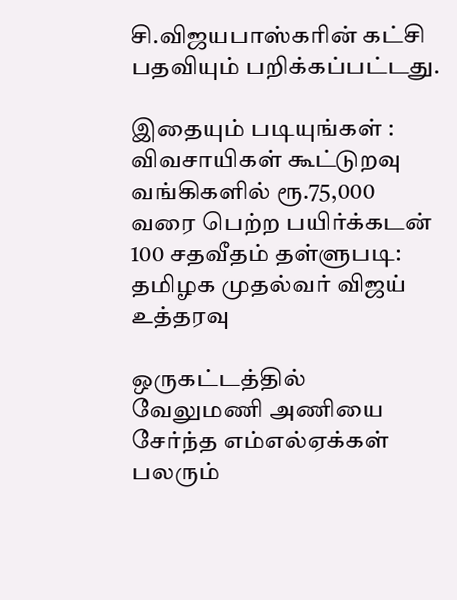சி.விஜயபாஸ்கரின் கட்சி பதவியும் பறிக்கப்பட்டது.

இதையும் படியுங்கள் : விவசாயிகள் கூட்டுறவு வங்கிகளில் ரூ.75,000 வரை பெற்ற பயிர்க்கடன் 100 சதவீதம் தள்ளுபடி: தமிழக முதல்வர் விஜய் உத்தரவு

ஒருகட்டத்தில் வேலுமணி அணியை சேர்ந்த எம்எல்ஏக்கள் பலரும்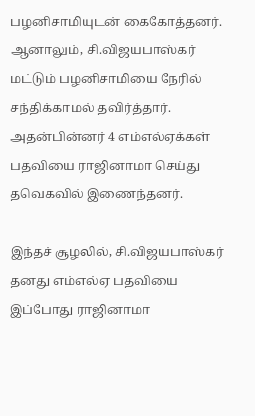பழனிசாமியுடன் கைகோத்தனர். ஆனாலும், சி.விஜயபாஸ்கர் மட்டும் பழனிசாமியை நேரில் சந்திக்காமல் தவிர்த்தார். அதன்பின்னர் 4 எம்எல்ஏக்கள் பதவியை ராஜினாமா செய்து தவெகவில் இணைந்தனர்.

இந்தச் சூழலில், சி.விஜயபாஸ்கர் தனது எம்எல்ஏ பதவியை இப்போது ராஜினாமா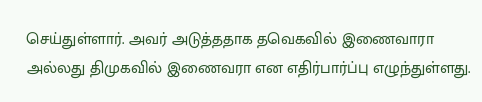செய்துள்ளார். அவர் அடுத்ததாக தவெகவில் இணைவாரா அல்லது திமுகவில் இணைவரா என எதிர்பார்ப்பு எழுந்துள்ளது.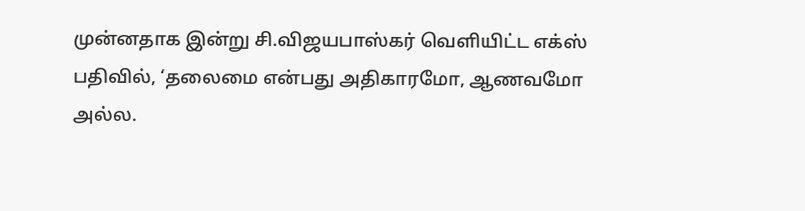முன்னதாக இன்று சி.விஜயபாஸ்கர் வெளியிட்ட எக்ஸ் பதிவில், ‘தலைமை என்பது அதிகாரமோ, ஆணவமோ அல்ல.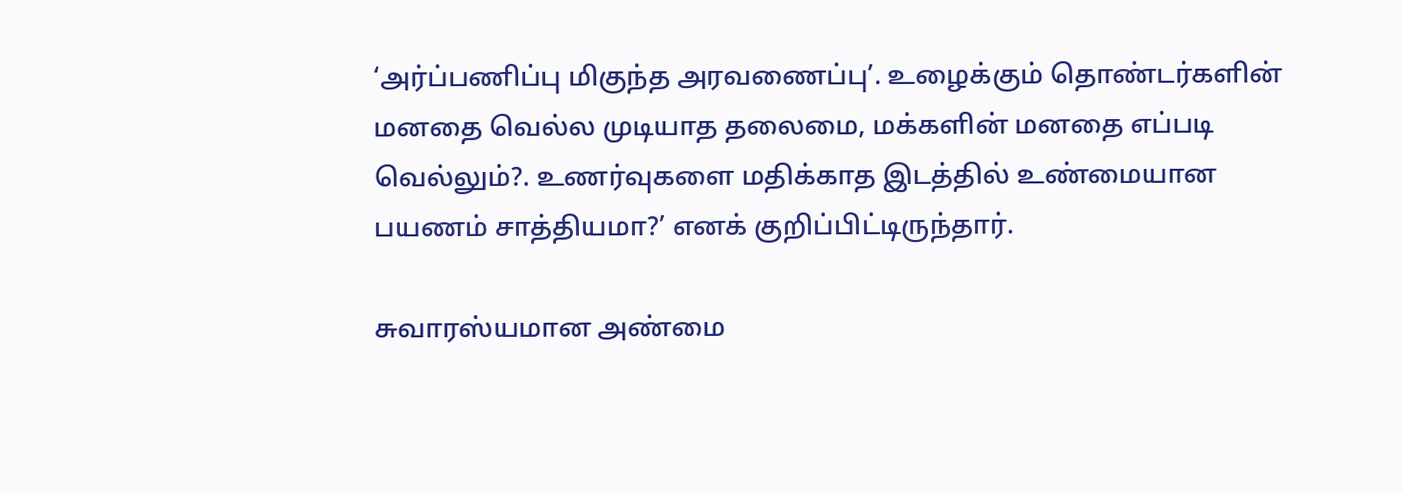‘அர்ப்பணிப்பு மிகுந்த அரவணைப்பு’. உழைக்கும் தொண்டர்களின் மனதை வெல்ல முடியாத தலைமை, மக்களின் மனதை எப்படி வெல்லும்?. உணர்வுகளை மதிக்காத இடத்தில் உண்மையான பயணம் சாத்தியமா?’ எனக் குறிப்பிட்டிருந்தார்.

சுவாரஸ்யமான அண்மை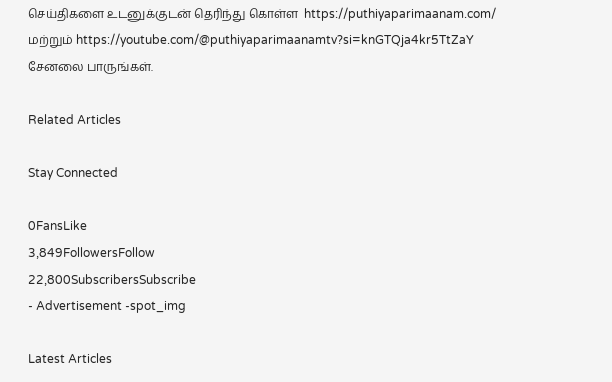செய்திகளை உடனுக்குடன் தெரிந்து கொள்ள  https://puthiyaparimaanam.com/  மற்றும் https://youtube.com/@puthiyaparimaanamtv?si=knGTQja4kr5TtZaY சேனலை பாருங்கள்.

Related Articles

Stay Connected

0FansLike
3,849FollowersFollow
22,800SubscribersSubscribe
- Advertisement -spot_img

Latest Articles